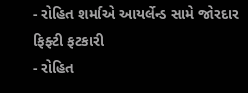- રોહિત શર્માએ આયર્લેન્ડ સામે જોરદાર ફિફ્ટી ફટકારી
- રોહિત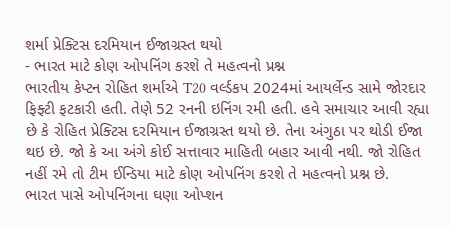શર્મા પ્રેક્ટિસ દરમિયાન ઈજાગ્રસ્ત થયો
- ભારત માટે કોણ ઓપનિંગ કરશે તે મહત્વનો પ્રશ્ન
ભારતીય કેપ્ટન રોહિત શર્માએ T20 વર્લ્ડકપ 2024માં આયર્લેન્ડ સામે જોરદાર ફિફ્ટી ફટકારી હતી. તેણે 52 રનની ઇનિંગ રમી હતી. હવે સમાચાર આવી રહ્યા છે કે રોહિત પ્રેક્ટિસ દરમિયાન ઈજાગ્રસ્ત થયો છે. તેના અંગુઠા પર થોડી ઈજા થઇ છે. જો કે આ અંગે કોઈ સત્તાવાર માહિતી બહાર આવી નથી. જો રોહિત નહીં રમે તો ટીમ ઈન્ડિયા માટે કોણ ઓપનિંગ કરશે તે મહત્વનો પ્રશ્ન છે.
ભારત પાસે ઓપનિંગના ઘણા ઓપ્શન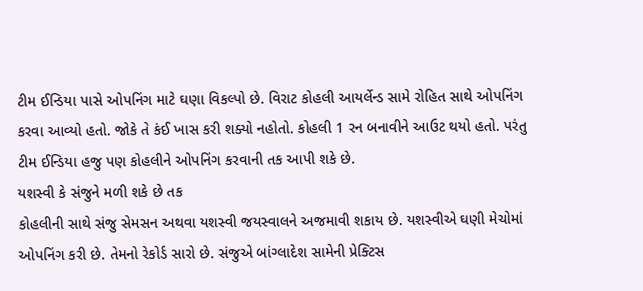ટીમ ઈન્ડિયા પાસે ઓપનિંગ માટે ઘણા વિકલ્પો છે. વિરાટ કોહલી આયર્લેન્ડ સામે રોહિત સાથે ઓપનિંગ કરવા આવ્યો હતો. જોકે તે કંઈ ખાસ કરી શક્યો નહોતો. કોહલી 1 રન બનાવીને આઉટ થયો હતો. પરંતુ ટીમ ઈન્ડિયા હજુ પણ કોહલીને ઓપનિંગ કરવાની તક આપી શકે છે.
યશસ્વી કે સંજુને મળી શકે છે તક
કોહલીની સાથે સંજુ સેમસન અથવા યશસ્વી જયસ્વાલને અજમાવી શકાય છે. યશસ્વીએ ઘણી મેચોમાં ઓપનિંગ કરી છે. તેમનો રેકોર્ડ સારો છે. સંજુએ બાંગ્લાદેશ સામેની પ્રેક્ટિસ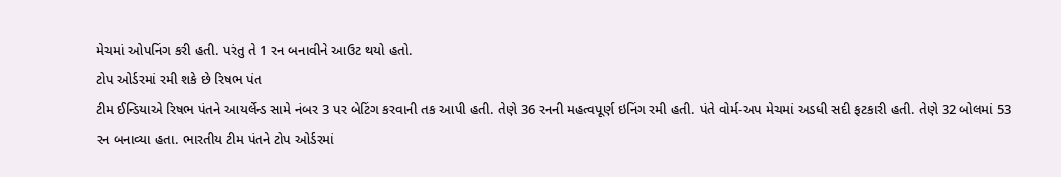મેચમાં ઓપનિંગ કરી હતી. પરંતુ તે 1 રન બનાવીને આઉટ થયો હતો.
ટોપ ઓર્ડરમાં રમી શકે છે રિષભ પંત
ટીમ ઈન્ડિયાએ રિષભ પંતને આયર્લેન્ડ સામે નંબર 3 પર બેટિંગ કરવાની તક આપી હતી. તેણે 36 રનની મહત્વપૂર્ણ ઇનિંગ રમી હતી. પંતે વોર્મ-અપ મેચમાં અડધી સદી ફટકારી હતી. તેણે 32 બોલમાં 53 રન બનાવ્યા હતા. ભારતીય ટીમ પંતને ટોપ ઓર્ડરમાં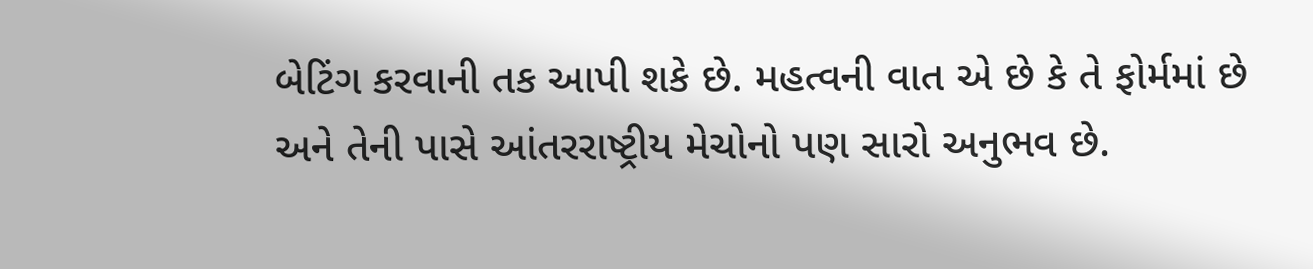બેટિંગ કરવાની તક આપી શકે છે. મહત્વની વાત એ છે કે તે ફોર્મમાં છે અને તેની પાસે આંતરરાષ્ટ્રીય મેચોનો પણ સારો અનુભવ છે.